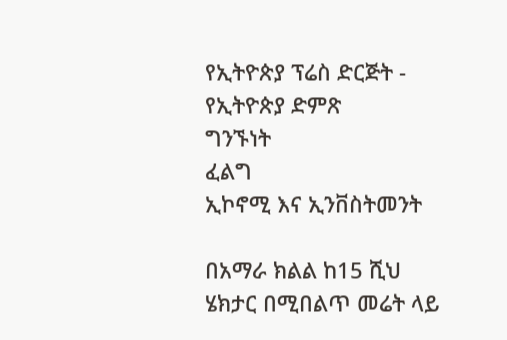የኢትዮጵያ ፕሬስ ድርጅት - የኢትዮጵያ ድምጽ
ግንኙነት
ፈልግ
ኢኮኖሚ እና ኢንቨስትመንት

በአማራ ክልል ከ15 ሺህ ሄክታር በሚበልጥ መሬት ላይ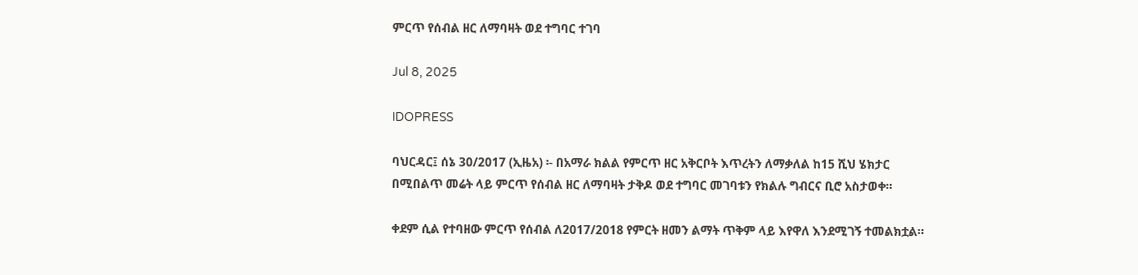ምርጥ የሰብል ዘር ለማባዛት ወደ ተግባር ተገባ

Jul 8, 2025

IDOPRESS

ባህርዳር፤ ሰኔ 30/2017 (ኢዜአ) ፡- በአማራ ክልል የምርጥ ዘር አቅርቦት እጥረትን ለማቃለል ከ15 ሺህ ሄክታር በሚበልጥ መሬት ላይ ምርጥ የሰብል ዘር ለማባዛት ታቅዶ ወደ ተግባር መገባቱን የክልሉ ግብርና ቢሮ አስታወቀ።

ቀደም ሲል የተባዘው ምርጥ የሰብል ለ2017/2018 የምርት ዘመን ልማት ጥቅም ላይ እየዋለ እንደሚገኝ ተመልክቷል።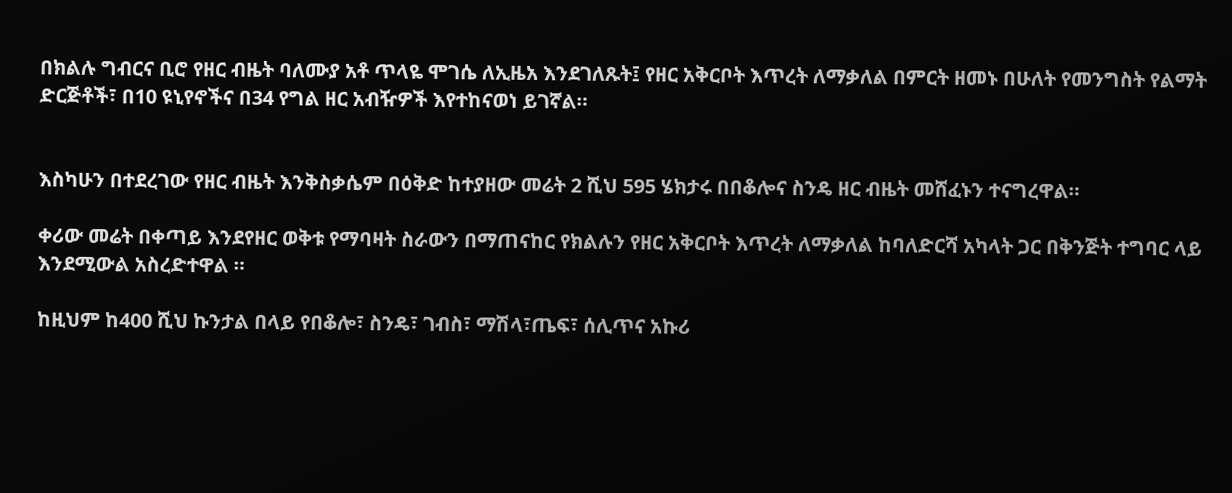በክልሉ ግብርና ቢሮ የዘር ብዜት ባለሙያ አቶ ጥላዬ ሞገሴ ለኢዜአ እንደገለጹት፤ የዘር አቅርቦት እጥረት ለማቃለል በምርት ዘመኑ በሁለት የመንግስት የልማት ድርጅቶች፣ በ10 ዩኒየኖችና በ34 የግል ዘር አብዥዎች እየተከናወነ ይገኛል።


እስካሁን በተደረገው የዘር ብዜት እንቅስቃሴም በዕቅድ ከተያዘው መሬት 2 ሺህ 595 ሄክታሩ በበቆሎና ስንዴ ዘር ብዜት መሸፈኑን ተናግረዋል።

ቀሪው መሬት በቀጣይ እንደየዘር ወቅቱ የማባዛት ስራውን በማጠናከር የክልሉን የዘር አቅርቦት እጥረት ለማቃለል ከባለድርሻ አካላት ጋር በቅንጅት ተግባር ላይ እንደሚውል አስረድተዋል ።

ከዚህም ከ400 ሺህ ኩንታል በላይ የበቆሎ፣ ስንዴ፣ ገብስ፣ ማሽላ፣ጤፍ፣ ሰሊጥና አኩሪ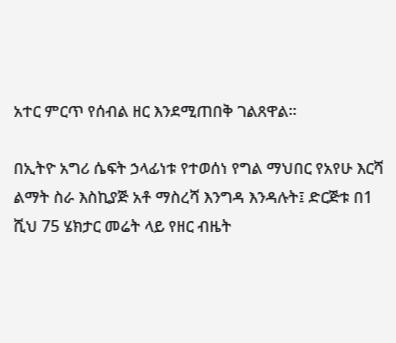አተር ምርጥ የሰብል ዘር እንደሚጠበቅ ገልጸዋል።

በኢትዮ አግሪ ሴፍት ኃላፊነቱ የተወሰነ የግል ማህበር የአየሁ እርሻ ልማት ስራ እስኪያጅ አቶ ማስረሻ እንግዳ እንዳሉት፤ ድርጅቱ በ1 ሺህ 75 ሄክታር መሬት ላይ የዘር ብዜት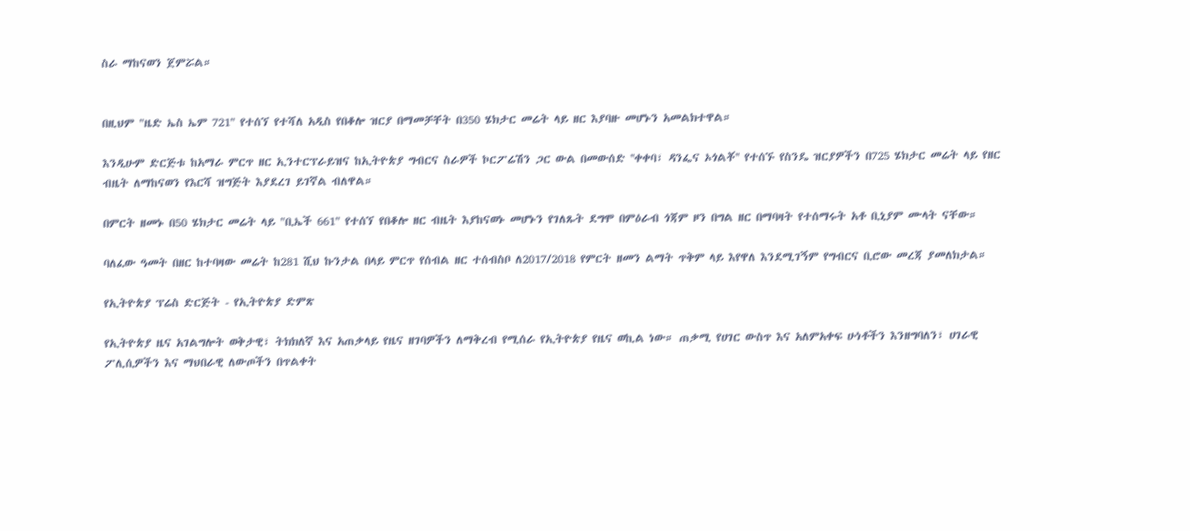ስራ ማከናወን ጀምሯል።


በዚህም "ዜድ ኤስ ኤም 721" የተሰኘ የተሻለ አዲስ የበቆሎ ዝርያ በማመቻቸት በ350 ሄክታር መሬት ላይ ዘር እያባዙ መሆኑን አመልክተዋል።

እንዲሁም ድርጅቱ ከአማራ ምርጥ ዘር ኢንተርፕራይዝና ከኢትዮጵያ ግብርና ስራዎች ኮርፖሬሽን ጋር ውል በመውሰድ ''ቀቀባ፣ ዳንፌና ኦጎልቾ'' የተሰኙ የስንዴ ዝርያዎችን በ725 ሄክታር መሬት ላይ የዘር ብዜት ለማከናወን የእርሻ ዝግጅት እያደረገ ይገኛል ብለዋል።

በምርት ዘመኑ በ50 ሄክታር መሬት ላይ "ቢኤች 661" የተሰኘ የበቆሎ ዘር ብዜት እያከናወኑ መሆኑን የገለጹት ደግሞ በምዕራብ ጎጃም ዞን በግል ዘር በማባዛት የተሰማሩት አቶ ቢኒያም ሙላት ናቸው።

ባለፈው ዓመት በዘር ከተባዛው መሬት ከ281 ሺህ ኩንታል በላይ ምርጥ የሰብል ዘር ተሰብስቦ ለ2017/2018 የምርት ዘመን ልማት ጥቅም ላይ እየዋለ እንደሚገኝም የግብርና ቢሮው መረጃ ያመለክታል።

የኢትዮጵያ ፕሬስ ድርጅት - የኢትዮጵያ ድምጽ

የኢትዮጵያ ዜና አገልግሎት ወቅታዊ፣ ትክክለኛ እና አጠቃላይ የዜና ዘገባዎችን ለማቅረብ የሚሰራ የኢትዮጵያ የዜና ወኪል ነው። ጠቃሚ የሀገር ውስጥ እና አለምአቀፍ ሁነቶችን እንዘግባለን፣ ሀገራዊ ፖሊሲዎችን እና ማህበራዊ ለውጦችን በጥልቀት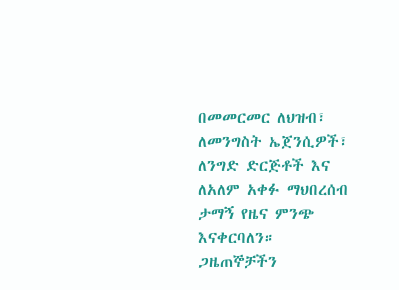በመመርመር ለህዝብ፣ ለመንግስት ኤጀንሲዎች፣ ለንግድ ድርጅቶች እና ለአለም አቀፉ ማህበረሰብ ታማኝ የዜና ምንጭ እናቀርባለን። ጋዜጠኞቻችን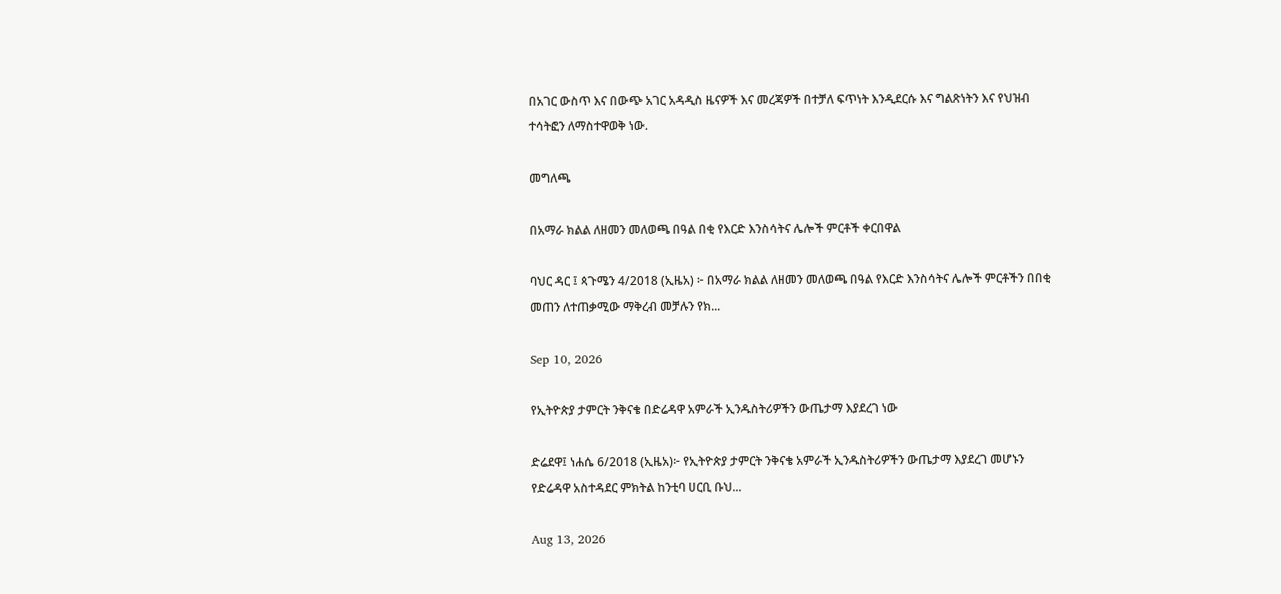በአገር ውስጥ እና በውጭ አገር አዳዲስ ዜናዎች እና መረጃዎች በተቻለ ፍጥነት እንዲደርሱ እና ግልጽነትን እና የህዝብ ተሳትፎን ለማስተዋወቅ ነው.

መግለጫ

በአማራ ክልል ለዘመን መለወጫ በዓል በቂ የእርድ እንስሳትና ሌሎች ምርቶች ቀርበዋል

ባህር ዳር ፤ ጳጉሜን 4/2018 (ኢዜአ) ፦ በአማራ ክልል ለዘመን መለወጫ በዓል የእርድ እንስሳትና ሌሎች ምርቶችን በበቂ መጠን ለተጠቃሚው ማቅረብ መቻሉን የክ...

Sep 10, 2026

የኢትዮጵያ ታምርት ንቅናቄ በድሬዳዋ አምራች ኢንዱስትሪዎችን ውጤታማ እያደረገ ነው

ድሬደዋ፤ ነሐሴ 6/2018 (ኢዜአ)፦ የኢትዮጵያ ታምርት ንቅናቄ አምራች ኢንዱስትሪዎችን ውጤታማ እያደረገ መሆኑን የድሬዳዋ አስተዳደር ምክትል ከንቲባ ሀርቢ ቡህ...

Aug 13, 2026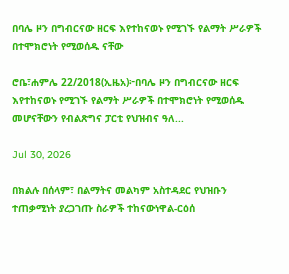በባሌ ዞን በግብርናው ዘርፍ እየተከናወኑ የሚገኙ የልማት ሥራዎች በተሞክሮነት የሚወሰዱ ናቸው

ሮቤ፣ሐምሌ 22/2018(ኢዜአ)፦በባሌ ዞን በግብርናው ዘርፍ እየተከናወኑ የሚገኙ የልማት ሥራዎች በተሞክሮነት የሚወሰዱ መሆናቸውን የብልጽግና ፓርቲ የህዝብና ዓለ...

Jul 30, 2026

በክልሉ በሰላም፣ በልማትና መልካም አስተዳደር የህዝቡን ተጠቃሚነት ያረጋገጡ ስራዎች ተከናውነዋል-ርዕሰ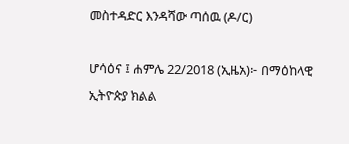መስተዳድር እንዳሻው ጣሰዉ (ዶ/ር)

ሆሳዕና ፤ ሐምሌ 22/2018 (ኢዜአ)፦ በማዕከላዊ ኢትዮጵያ ክልል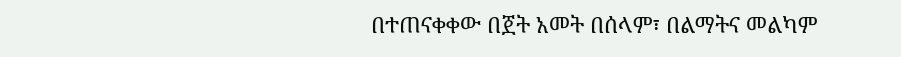በተጠናቀቀው በጀት አመት በሰላም፣ በልማትና መልካም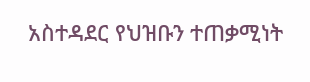አስተዳደር የህዝቡን ተጠቃሚነት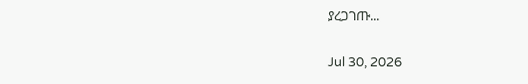ያረጋገጡ...

Jul 30, 2026